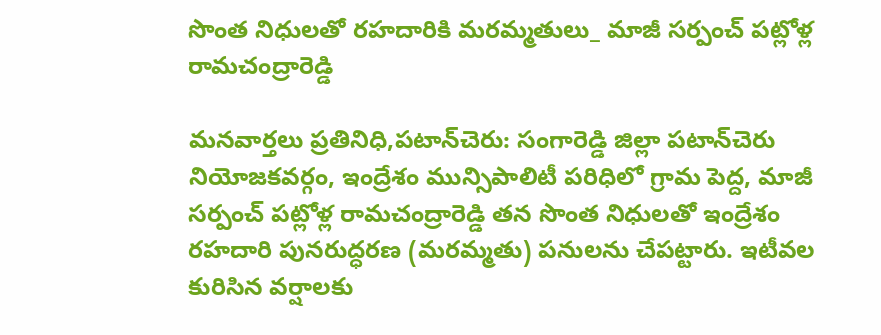సొంత నిధులతో రహదారికి మరమ్మతులు_ మాజీ సర్పంచ్ పట్లోళ్ల రామచంద్రారెడ్డి

మనవార్తలు ప్రతినిధి,పటాన్‌చెరు: సంగారెడ్డి జిల్లా పటాన్‌చెరు నియోజకవర్గం, ఇంద్రేశం మున్సిపాలిటీ పరిధిలో గ్రామ పెద్ద, మాజీ సర్పంచ్ పట్లోళ్ల రామచంద్రారెడ్డి తన సొంత నిధులతో ఇంద్రేశం రహదారి పునరుద్ధరణ (మరమ్మతు) పనులను చేపట్టారు. ఇటీవల కురిసిన వర్షాలకు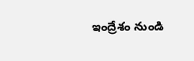ఇంద్రేశం నుండి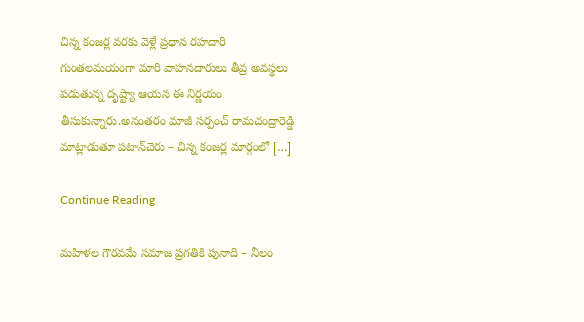చిన్న కంజర్ల వరకు వెళ్లే ప్రధాన రహదారి గుంతలమయంగా మారి వాహనదారులు తీవ్ర అవస్థలు పడుతున్న దృష్ట్యా ఆయన ఈ నిర్ణయం తీసుకున్నారు.అనంతరం మాజీ సర్పంచ్ రామచంద్రారెడ్డి మాట్లాడుతూ పటాన్‌చెరు – చిన్న కంజర్ల మార్గంలో […]

Continue Reading

మహిళల గౌరవమే సమాజ ప్రగతికి పునాది – నీలం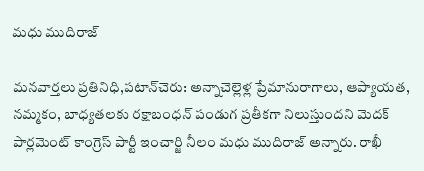మధు ముదిరాజ్

మనవార్తలు ప్రతినిధి,పటాన్‌చెరు: అన్నాచెల్లెళ్ల ప్రేమానురాగాలు, ఆప్యాయత, నమ్మకం, బాధ్యతలకు రక్షాబంధన్ పండుగ ప్రతీకగా నిలుస్తుందని మెదక్ పార్లమెంట్ కాంగ్రెస్ పార్టీ ఇంచార్జి నీలం మధు ముదిరాజ్ అన్నారు. రాఖీ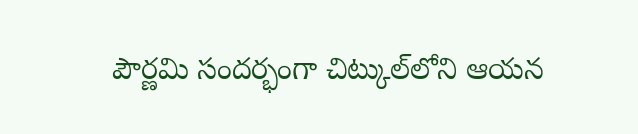పౌర్ణమి సందర్భంగా చిట్కుల్‌లోని ఆయన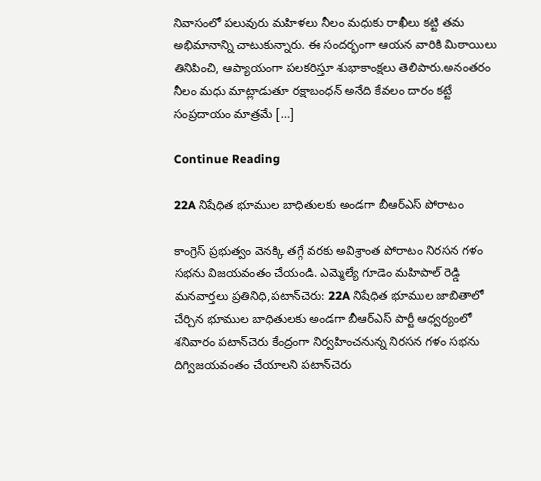నివాసంలో పలువురు మహిళలు నీలం మధుకు రాఖీలు కట్టి తమ అభిమానాన్ని చాటుకున్నారు. ఈ సందర్భంగా ఆయన వారికి మిఠాయిలు తినిపించి, ఆప్యాయంగా పలకరిస్తూ శుభాకాంక్షలు తెలిపారు.అనంతరం నీలం మధు మాట్లాడుతూ రక్షాబంధన్ అనేది కేవలం దారం కట్టే సంప్రదాయం మాత్రమే […]

Continue Reading

22A నిషేధిత భూముల బాధితులకు అండగా బీఆర్‌ఎస్‌ పోరాటం

కాంగ్రెస్ ప్రభుత్వం వెనక్కి తగ్గే వరకు అవిశ్రాంత పోరాటం నిరసన గళం సభను విజయవంతం చేయండి. ఎమ్మెల్యే గూడెం మహిపాల్ రెడ్డి మనవార్తలు ప్రతినిధి,పటాన్‌చెరు: 22A నిషేధిత భూముల జాబితాలో చేర్చిన భూముల బాధితులకు అండగా బీఆర్‌ఎస్‌ పార్టీ ఆధ్వర్యంలో శనివారం పటాన్‌చెరు కేంద్రంగా నిర్వహించనున్న నిరసన గళం సభను దిగ్విజయవంతం చేయాలని పటాన్‌చెరు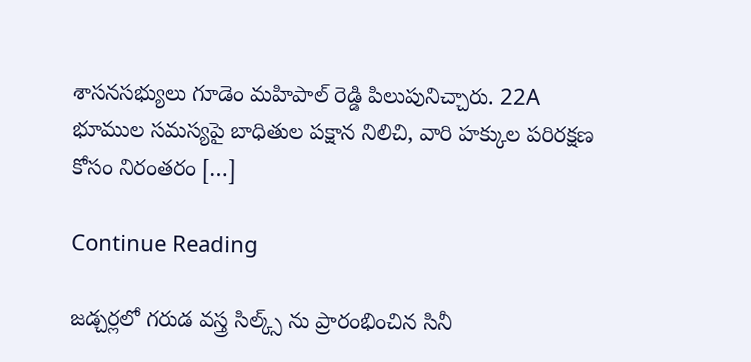శాసనసభ్యులు గూడెం మహిపాల్ రెడ్డి పిలుపునిచ్చారు. 22A భూముల సమస్యపై బాధితుల పక్షాన నిలిచి, వారి హక్కుల పరిరక్షణ కోసం నిరంతరం […]

Continue Reading

జడ్చర్లలో గరుడ వస్త్ర సిల్క్స్ ను ప్రారంభించిన సినీ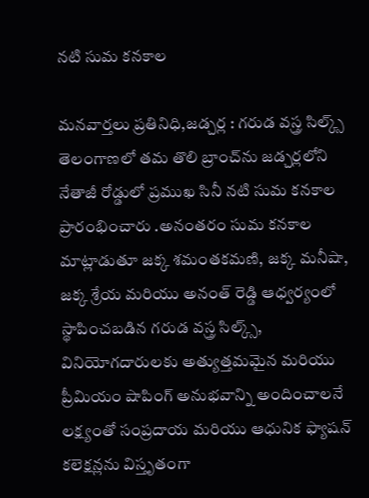నటి సుమ కనకాల

మనవార్తలు ప్రతినిధి,జడ్చర్ల : గరుడ వస్త్ర సిల్క్స్ తెలంగాణలో తమ తొలి బ్రాంచ్‌ను జడ్చర్లలోని నేతాజీ రోడ్డులో ప్రముఖ సినీ నటి సుమ కనకాల ప్రారంభించారు .అనంతరం సుమ కనకాల మాట్లాడుతూ జక్క శమంతకమణి, జక్క మనీషా, జక్క శ్రేయ మరియు అనంత్ రెడ్డి ఆధ్వర్యంలో స్థాపించబడిన గరుడ వస్త్ర సిల్క్స్, వినియోగదారులకు అత్యుత్తమమైన మరియు ప్రీమియం షాపింగ్ అనుభవాన్ని అందించాలనే లక్ష్యంతో సంప్రదాయ మరియు ఆధునిక ఫ్యాషన్ కలెక్షన్లను విస్తృతంగా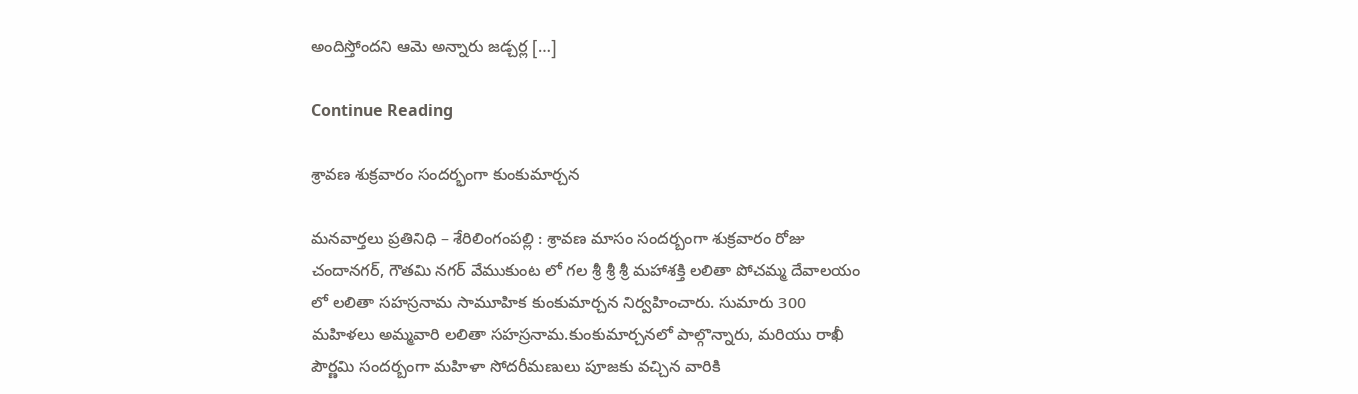అందిస్తోందని ఆమె అన్నారు జడ్చర్ల […]

Continue Reading

శ్రావణ శుక్రవారం సందర్భంగా కుంకుమార్చన

మనవార్తలు ప్రతినిధి – శేరిలింగంపల్లి : శ్రావణ మాసం సందర్బంగా శుక్రవారం రోజు చందానగర్, గౌతమి నగర్ వేముకుంట లో గల శ్రీ శ్రీ శ్రీ మహాశక్తి లలితా పోచమ్మ దేవాలయం లో లలితా సహస్రనామ సామూహిక కుంకుమార్చన నిర్వహించారు. సుమారు 300 మహిళలు అమ్మవారి లలితా సహస్రనామ.కుంకుమార్చనలో పాల్గొన్నారు, మరియు రాఖీ పౌర్ణమి సందర్బంగా మహిళా సోదరీమణులు పూజకు వచ్చిన వారికి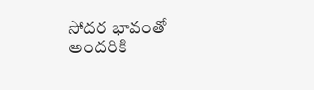సోదర భావంతో అందరికి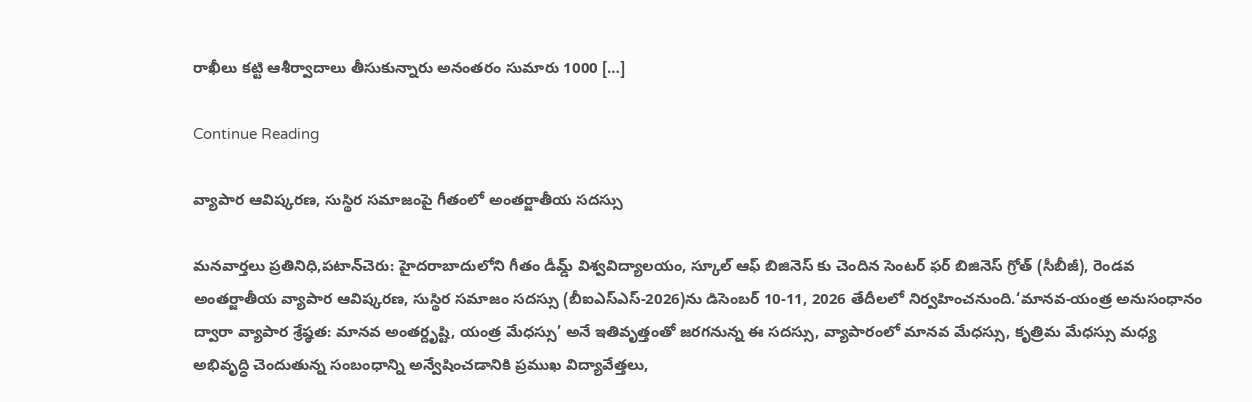రాఖీలు కట్టి ఆశీర్వాదాలు తీసుకున్నారు అనంతరం సుమారు 1000 […]

Continue Reading

వ్యాపార ఆవిష్కరణ, సుస్థిర సమాజంపై గీతంలో అంతర్జాతీయ సదస్సు

మనవార్తలు ప్రతినిధి,పటాన్‌చెరు: హైదరాబాదులోని గీతం డీమ్డ్ విశ్వవిద్యాలయం, స్కూల్ ఆఫ్ బిజినెస్ కు చెందిన సెంటర్ ఫర్ బిజినెస్ గ్రోత్ (సీబీజీ), రెండవ అంతర్జాతీయ వ్యాపార ఆవిష్కరణ, సుస్థిర సమాజం సదస్సు (బీఐఎస్ఎస్-2026)ను డిసెంబర్ 10-11, 2026 తేదీలలో నిర్వహించనుంది.‘మానవ-యంత్ర అనుసంధానం ద్వారా వ్యాపార శ్రేష్ఠత: మానవ అంతర్దృష్టి, యంత్ర మేధస్సు’ అనే ఇతివృత్తంతో జరగనున్న ఈ సదస్సు, వ్యాపారంలో మానవ మేధస్సు, కృత్రిమ మేధస్సు మధ్య అభివృద్ధి చెందుతున్న సంబంధాన్ని అన్వేషించడానికి ప్రముఖ విద్యావేత్తలు,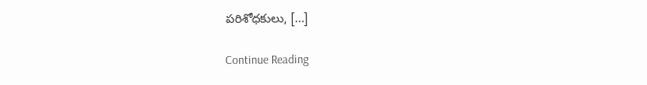పరిశోధకులు, […]

Continue Reading